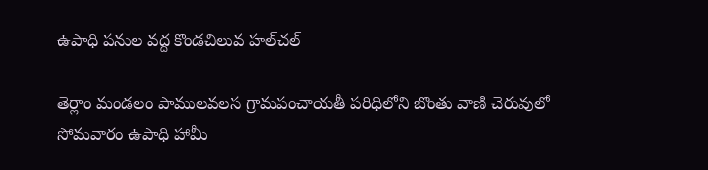ఉపాధి పనుల వద్ద కొండచిలువ హల్‌చల్

తెర్లాం మండలం పాములవలస గ్రామపంచాయతీ పరిధిలోని బొంతు వాణి చెరువులో సోమవారం ఉపాధి హామీ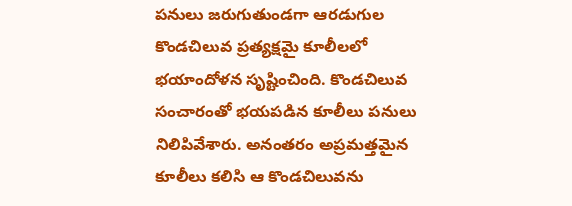పనులు జరుగుతుండగా ఆరడుగుల కొండచిలువ ప్రత్యక్షమై కూలీలలో భయాందోళన సృష్టించింది. కొండచిలువ సంచారంతో భయపడిన కూలీలు పనులు నిలిపివేశారు. అనంతరం అప్రమత్తమైన కూలీలు కలిసి ఆ కొండచిలువను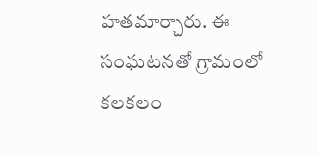హతమార్చారు. ఈ సంఘటనతో గ్రామంలో కలకలం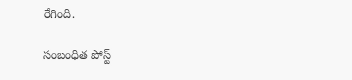రేగింది.

సంబంధిత పోస్ట్